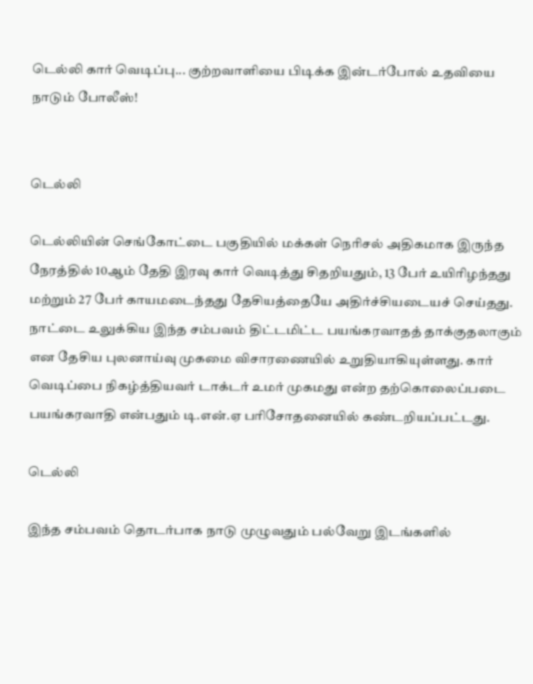டெல்லி கார் வெடிப்பு... குற்றவாளியை பிடிக்க இன்டர்போல் உதவியை நாடும் போலீஸ்!


டெல்லி

டெல்லியின் செங்கோட்டை பகுதியில் மக்கள் நெரிசல் அதிகமாக இருந்த நேரத்தில் 10ஆம் தேதி இரவு கார் வெடித்து சிதறியதும், 13 பேர் உயிரிழந்தது மற்றும் 27 பேர் காயமடைந்தது தேசியத்தையே அதிர்ச்சியடையச் செய்தது. நாட்டை உலுக்கிய இந்த சம்பவம் திட்டமிட்ட பயங்கரவாதத் தாக்குதலாகும் என தேசிய புலனாய்வு முகமை விசாரணையில் உறுதியாகியுள்ளது. கார் வெடிப்பை நிகழ்த்தியவர் டாக்டர் உமர் முகமது என்ற தற்கொலைப்படை பயங்கரவாதி என்பதும் டி.என்.ஏ பரிசோதனையில் கண்டறியப்பட்டது.

டெல்லி

இந்த சம்பவம் தொடர்பாக நாடு முழுவதும் பல்வேறு இடங்களில்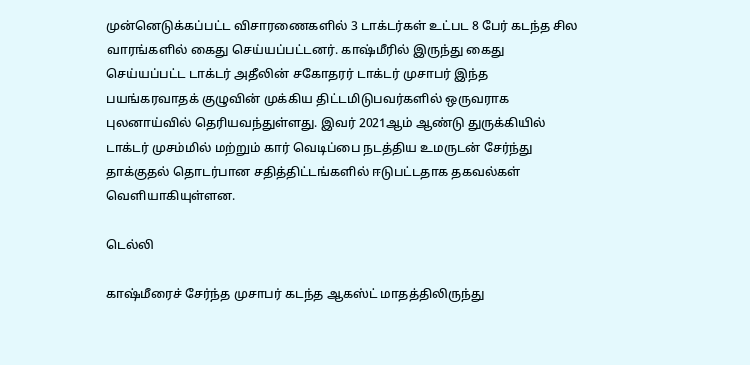முன்னெடுக்கப்பட்ட விசாரணைகளில் 3 டாக்டர்கள் உட்பட 8 பேர் கடந்த சில வாரங்களில் கைது செய்யப்பட்டனர். காஷ்மீரில் இருந்து கைது செய்யப்பட்ட டாக்டர் அதீலின் சகோதரர் டாக்டர் முசாபர் இந்த பயங்கரவாதக் குழுவின் முக்கிய திட்டமிடுபவர்களில் ஒருவராக புலனாய்வில் தெரியவந்துள்ளது. இவர் 2021ஆம் ஆண்டு துருக்கியில் டாக்டர் முசம்மில் மற்றும் கார் வெடிப்பை நடத்திய உமருடன் சேர்ந்து தாக்குதல் தொடர்பான சதித்திட்டங்களில் ஈடுபட்டதாக தகவல்கள் வெளியாகியுள்ளன.

டெல்லி

காஷ்மீரைச் சேர்ந்த முசாபர் கடந்த ஆகஸ்ட் மாதத்திலிருந்து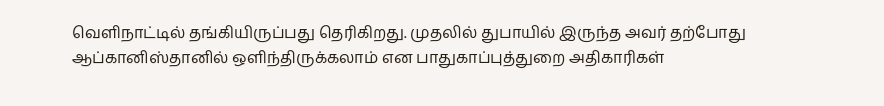வெளிநாட்டில் தங்கியிருப்பது தெரிகிறது. முதலில் துபாயில் இருந்த அவர் தற்போது ஆப்கானிஸ்தானில் ஒளிந்திருக்கலாம் என பாதுகாப்புத்துறை அதிகாரிகள்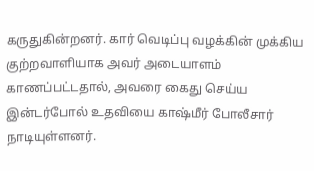கருதுகின்றனர். கார் வெடிப்பு வழக்கின் முக்கிய குற்றவாளியாக அவர் அடையாளம் காணப்பட்டதால், அவரை கைது செய்ய இன்டர்போல் உதவியை காஷ்மீர் போலீசார் நாடியுள்ளனர்.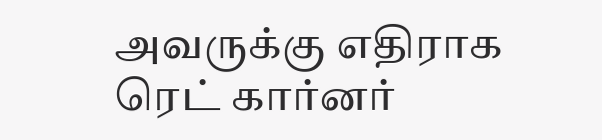அவருக்கு எதிராக ரெட் கார்னர்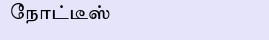நோட்டீஸ்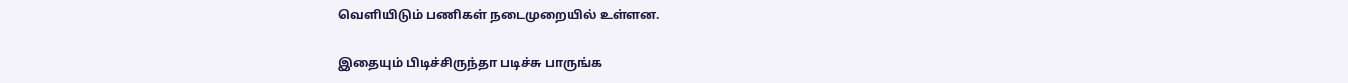வெளியிடும் பணிகள் நடைமுறையில் உள்ளன.

இதையும் பிடிச்சிருந்தா படிச்சு பாருங்க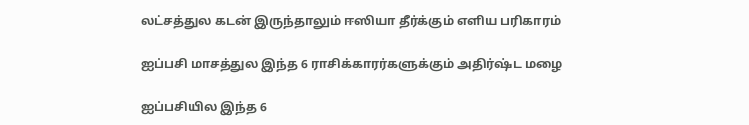லட்சத்துல கடன் இருந்தாலும் ஈஸியா தீர்க்கும் எளிய பரிகாரம்

ஐப்பசி மாசத்துல இந்த 6 ராசிக்காரர்களுக்கும் அதிர்ஷ்ட மழை

ஐப்பசியில இந்த 6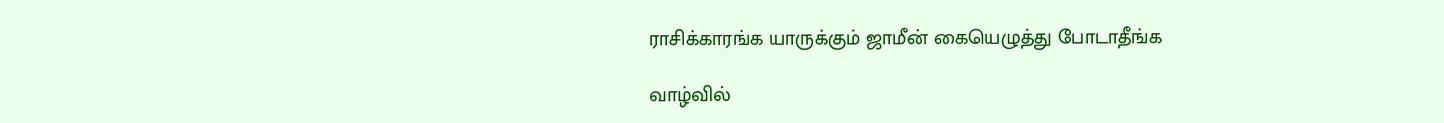ராசிக்காரங்க யாருக்கும் ஜாமீன் கையெழுத்து போடாதீங்க

வாழ்வில்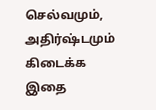செல்வமும், அதிர்ஷ்டமும் கிடைக்க இதை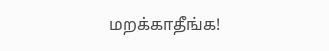மறக்காதீங்க!